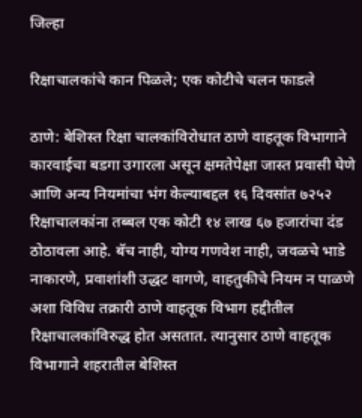जिल्हा

रिक्षाचालकांचे कान पिळले; एक कोटीचे चलन फाडले

ठाणे: बेशिस्त रिक्षा चालकांविरोधात ठाणे वाहतूक विभागाने कारवाईचा बडगा उगारला असून क्षमतेपेक्षा जास्त प्रवासी घेणे आणि अन्य नियमांचा भंग केल्याबद्दल १६ दिवसांत ७२५२ रिक्षाचालकांना तब्बल एक कोटी १४ लाख ६७ हजारांचा दंड ठोठावला आहे. बॅच नाही, योग्य गणवेश नाही, जवळचे भाडे नाकारणे, प्रवाशांशी उद्धट वागणे, वाहतुकीचे नियम न पाळणे अशा विविध तक्रारी ठाणे वाहतूक विभाग हद्दीतील रिक्षाचालकांविरुद्ध होत असतात. त्यानुसार ठाणे वाहतूक विभागाने शहरातील बेशिस्त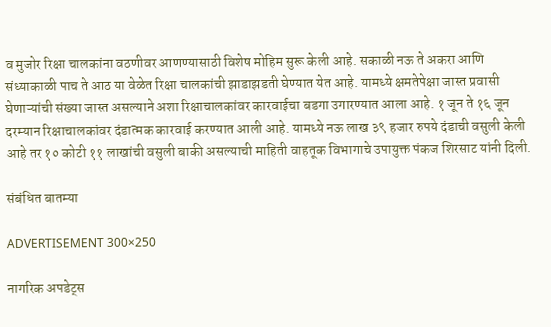व मुजोर रिक्षा चालकांना वठणीवर आणण्यासाठी विशेष मोहिम सुरू केली आहे. सकाळी नऊ ते अकरा आणि संध्याकाळी पाच ते आठ या वेळेत रिक्षा चालकांची झाडाझडती घेण्यात येत आहे. यामध्ये क्षमतेपेक्षा जास्त प्रवासी घेणाऱ्यांची संख्या जास्त असल्याने अशा रिक्षाचालकांवर कारवाईचा बडगा उगारण्यात आला आहे. १ जून ते १६ जून दरम्यान रिक्षाचालकांवर दंडात्मक कारवाई करण्यात आली आहे. यामध्ये नऊ लाख ३९ हजार रुपये दंडाची वसुली केली आहे तर १० कोटी ११ लाखांची वसुली बाकी असल्याची माहिती वाहतूक विभागाचे उपायुक्त पंकज शिरसाट यांनी दिली.

संबंधित बातम्या

ADVERTISEMENT 300×250

नागरिक अपडेट्स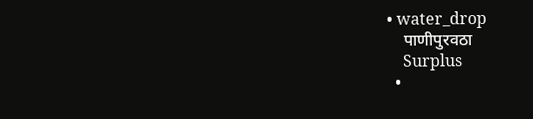• water_drop
    पाणीपुरवठा
    Surplus
  •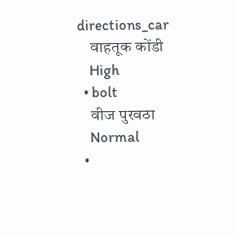directions_car
    वाहतूक कोंडी
    High
  • bolt
    वीज पुरवठा
    Normal
  •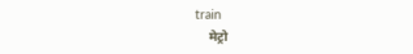train
    मेट्रो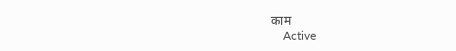काम
    Active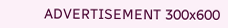ADVERTISEMENT 300x600